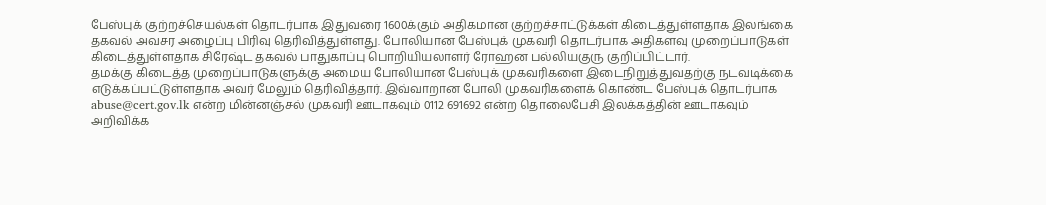பேஸ்புக் குற்றச்செயல்கள் தொடர்பாக இதுவரை 1600க்கும் அதிகமான குற்றச்சாட்டுக்கள் கிடைத்துள்ளதாக இலங்கை தகவல் அவசர அழைப்பு பிரிவு தெரிவித்துள்ளது. போலியான பேஸ்புக் முகவரி தொடர்பாக அதிகளவு முறைப்பாடுகள் கிடைத்துள்ளதாக சிரேஷ்ட தகவல் பாதுகாப்பு பொறியியலாளர் ரோஹன பல்லியகுரு குறிப்பிட்டார்.
தமக்கு கிடைத்த முறைப்பாடுகளுக்கு அமைய போலியான பேஸ்புக் முகவரிகளை இடைநிறுத்துவதற்கு நடவடிக்கை எடுக்கப்பட்டுள்ளதாக அவர் மேலும் தெரிவித்தார். இவ்வாறான போலி முகவரிகளைக் கொண்ட பேஸ்புக் தொடர்பாக abuse@cert.gov.lk என்ற மின்னஞ்சல் முகவரி ஊடாகவும் 0112 691692 என்ற தொலைபேசி இலக்கத்தின் ஊடாகவும் அறிவிக்க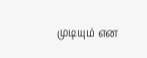முடியும் என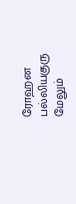ரோஹன பல்லியகுரு மேலும்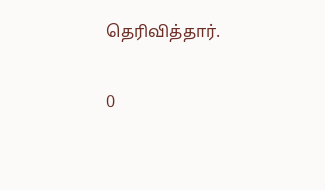தெரிவித்தார்.

0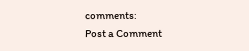comments:
Post a Comment